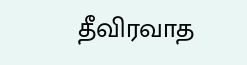தீவிரவாத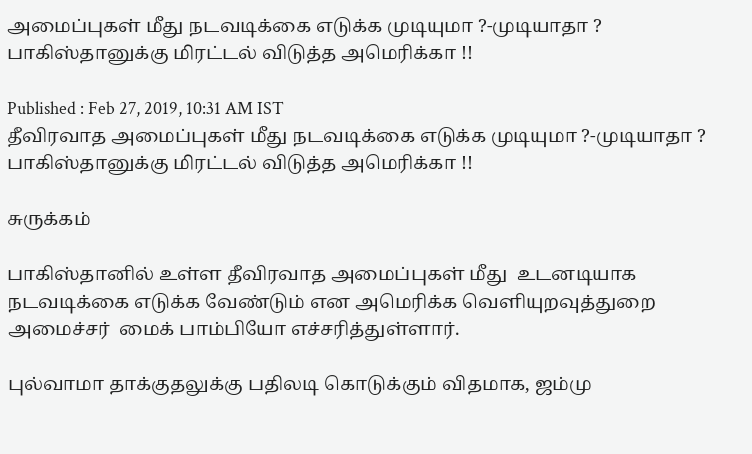அமைப்புகள் மீது நடவடிக்கை எடுக்க முடியுமா ?-முடியாதா ? பாகிஸ்தானுக்கு மிரட்டல் விடுத்த அமெரிக்கா !!

Published : Feb 27, 2019, 10:31 AM IST
தீவிரவாத அமைப்புகள் மீது நடவடிக்கை எடுக்க முடியுமா ?-முடியாதா ? பாகிஸ்தானுக்கு மிரட்டல் விடுத்த அமெரிக்கா !!

சுருக்கம்

பாகிஸ்தானில் உள்ள தீவிரவாத அமைப்புகள் மீது  உடனடியாக நடவடிக்கை எடுக்க வேண்டும் என அமெரிக்க வெளியுறவுத்துறை அமைச்சர்  மைக் பாம்பியோ எச்சரித்துள்ளார்.

புல்வாமா தாக்குதலுக்கு பதிலடி கொடுக்கும் விதமாக, ஜம்மு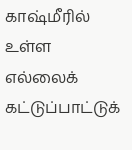காஷ்மீரில் உள்ள எல்லைக் கட்டுப்பாட்டுக்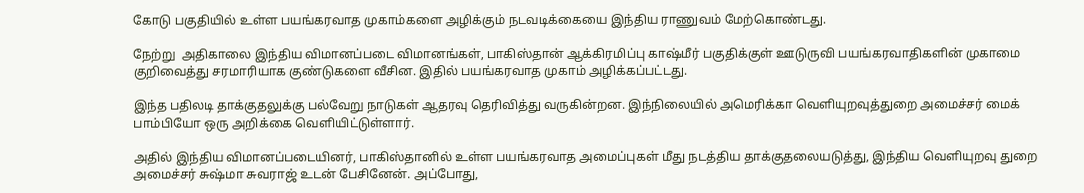கோடு பகுதியில் உள்ள பயங்கரவாத முகாம்களை அழிக்கும் நடவடிக்கையை இந்திய ராணுவம் மேற்கொண்டது.

நேற்று  அதிகாலை இந்திய விமானப்படை விமானங்கள், பாகிஸ்தான் ஆக்கிரமிப்பு காஷ்மீர் பகுதிக்குள் ஊடுருவி பயங்கரவாதிகளின் முகாமை குறிவைத்து சரமாரியாக குண்டுகளை வீசின. இதில் பயங்கரவாத முகாம் அழிக்கப்பட்டது.

இந்த பதிலடி தாக்குதலுக்கு பல்வேறு நாடுகள் ஆதரவு தெரிவித்து வருகின்றன. இந்நிலையில் அமெரிக்கா வெளியுறவுத்துறை அமைச்சர் மைக் பாம்பியோ ஒரு அறிக்கை வெளியிட்டுள்ளார்.

அதில் இந்திய விமானப்படையினர், பாகிஸ்தானில் உள்ள பயங்கரவாத அமைப்புகள் மீது நடத்திய தாக்குதலையடுத்து, இந்திய வெளியுறவு துறை அமைச்சர் சுஷ்மா சுவராஜ் உடன் பேசினேன். அப்போது,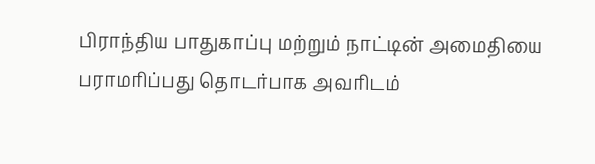பிராந்திய பாதுகாப்பு மற்றும் நாட்டின் அமைதியை பராமரிப்பது தொடர்பாக அவரிடம்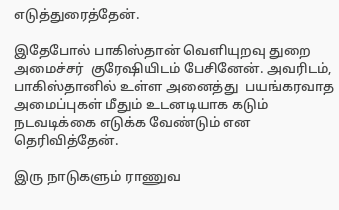எடுத்துரைத்தேன்.

இதேபோல் பாகிஸ்தான் வெளியுறவு துறை அமைச்சர்  குரேஷியிடம் பேசினேன். அவரிடம், பாகிஸ்தானில் உள்ள அனைத்து  பயங்கரவாத அமைப்புகள் மீதும் உடனடியாக கடும் நடவடிக்கை எடுக்க வேண்டும் என தெரிவித்தேன்.

இரு நாடுகளும் ராணுவ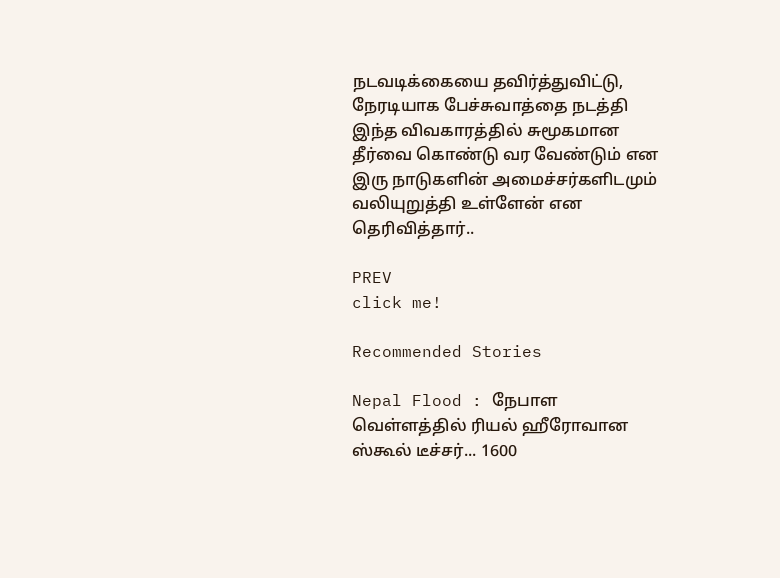நடவடிக்கையை தவிர்த்துவிட்டு, நேரடியாக பேச்சுவாத்தை நடத்தி இந்த விவகாரத்தில் சுமூகமான தீர்வை கொண்டு வர வேண்டும் என இரு நாடுகளின் அமைச்சர்களிடமும் வலியுறுத்தி உள்ளேன் என தெரிவித்தார்..

PREV
click me!

Recommended Stories

Nepal Flood : நேபாள வெள்ளத்தில் ரியல் ஹீரோவான ஸ்கூல் டீச்சர்... 1600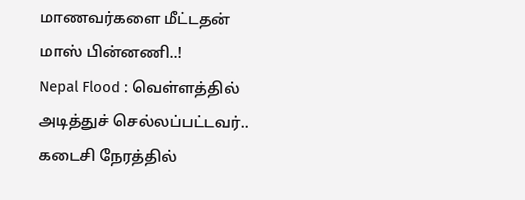மாணவர்களை மீட்டதன் மாஸ் பின்னணி..!
Nepal Flood : வெள்ளத்தில் அடித்துச் செல்லப்பட்டவர்.. கடைசி நேரத்தில்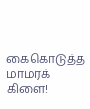கைகொடுத்த மாமரக் கிளை!